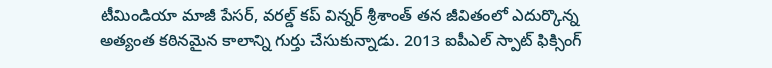టీమిండియా మాజీ పేసర్, వరల్డ్ కప్ విన్నర్ శ్రీశాంత్ తన జీవితంలో ఎదుర్కొన్న అత్యంత కఠినమైన కాలాన్ని గుర్తు చేసుకున్నాడు. 2013 ఐపీఎల్ స్పాట్ ఫిక్సింగ్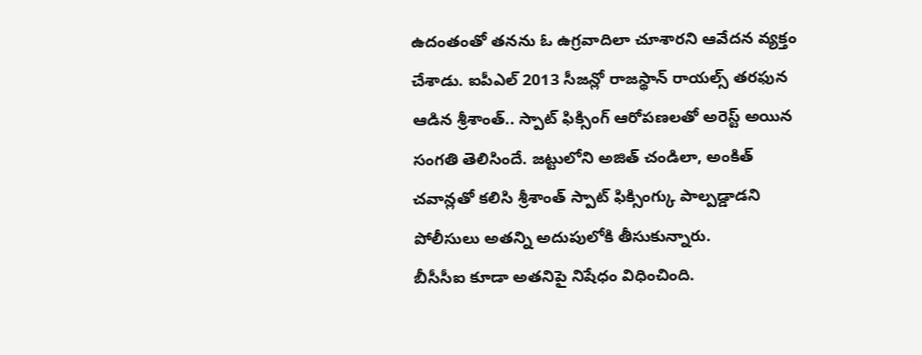ఉదంతంతో తనను ఓ ఉగ్రవాదిలా చూశారని ఆవేదన వ్యక్తం చేశాడు. ఐపీఎల్ 2013 సీజన్లో రాజస్థాన్ రాయల్స్ తరఫున ఆడిన శ్రీశాంత్.. స్పాట్ ఫిక్సింగ్ ఆరోపణలతో అరెస్ట్ అయిన సంగతి తెలిసిందే. జట్టులోని అజిత్ చండిలా, అంకిత్ చవాన్లతో కలిసి శ్రీశాంత్ స్పాట్ ఫిక్సింగ్కు పాల్పడ్డాడని పోలీసులు అతన్ని అదుపులోకి తీసుకున్నారు.
బీసీసీఐ కూడా అతనిపై నిషేధం విధించింది.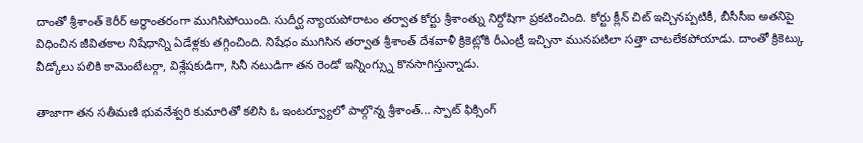దాంతో శ్రీశాంత్ కెరీర్ అర్థాంతరంగా ముగిసిపోయింది. సుదీర్ఘ న్యాయపోరాటం తర్వాత కోర్టు శ్రీశాంత్ను నిర్దోషిగా ప్రకటించింది. కోర్టు క్లీన్ చిట్ ఇచ్చినప్పటికీ, బీసీసీఐ అతనిపై విధించిన జీవితకాల నిషేధాన్ని ఏడేళ్లకు తగ్గించింది. నిషేధం ముగిసిన తర్వాత శ్రీశాంత్ దేశవాళీ క్రికెట్లోకి రీఎంట్రీ ఇచ్చినా మునపటిలా సత్తా చాటలేకపోయాడు. దాంతో క్రికెట్కు వీడ్కోలు పలికి కామెంటేటర్గా, విశ్లేషకుడిగా, సినీ నటుడిగా తన రెండో ఇన్నింగ్స్ను కొనసాగిస్తున్నాడు.

తాజాగా తన సతీమణి భువనేశ్వరి కుమారితో కలిసి ఓ ఇంటర్వ్యూలో పాల్గొన్న శ్రీశాంత్... స్పాట్ ఫిక్సింగ్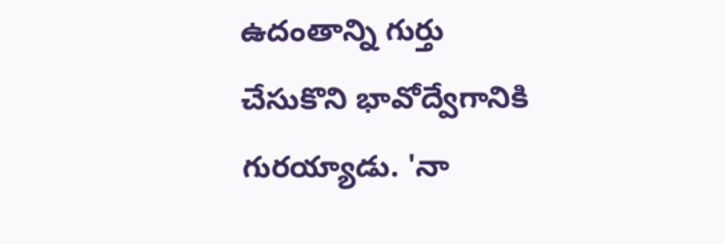ఉదంతాన్ని గుర్తు చేసుకొని భావోద్వేగానికి గురయ్యాడు. 'నా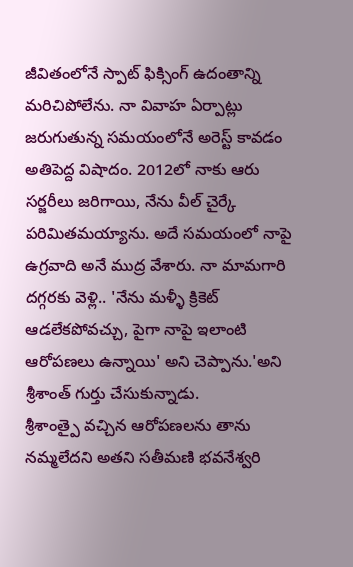జీవితంలోనే స్పాట్ ఫిక్సింగ్ ఉదంతాన్ని మరిచిపోలేను. నా వివాహ ఏర్పాట్లు జరుగుతున్న సమయంలోనే అరెస్ట్ కావడం అతిపెద్ద విషాదం. 2012లో నాకు ఆరు సర్జరీలు జరిగాయి, నేను వీల్ చైర్కే పరిమితమయ్యాను. అదే సమయంలో నాపై ఉగ్రవాది అనే ముద్ర వేశారు. నా మామగారి దగ్గరకు వెళ్లి.. 'నేను మళ్ళీ క్రికెట్ ఆడలేకపోవచ్చు, పైగా నాపై ఇలాంటి ఆరోపణలు ఉన్నాయి' అని చెప్పాను.'అని శ్రీశాంత్ గుర్తు చేసుకున్నాడు.
శ్రీశాంత్పై వచ్చిన ఆరోపణలను తాను నమ్మలేదని అతని సతీమణి భవనేశ్వరి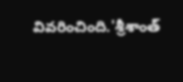వివరించింది.'శ్రీశాంత్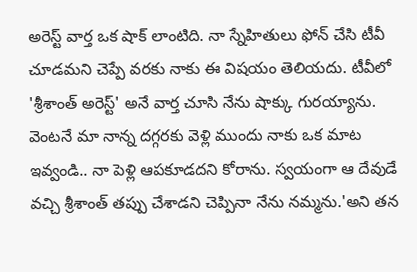అరెస్ట్ వార్త ఒక షాక్ లాంటిది. నా స్నేహితులు ఫోన్ చేసి టీవీ చూడమని చెప్పే వరకు నాకు ఈ విషయం తెలియదు. టీవీలో 'శ్రీశాంత్ అరెస్ట్' అనే వార్త చూసి నేను షాక్కు గురయ్యాను. వెంటనే మా నాన్న దగ్గరకు వెళ్లి ముందు నాకు ఒక మాట ఇవ్వండి.. నా పెళ్లి ఆపకూడదని కోరాను. స్వయంగా ఆ దేవుడే వచ్చి శ్రీశాంత్ తప్పు చేశాడని చెప్పినా నేను నమ్మను.'అని తన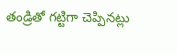తండ్రితో గట్టిగా చెప్పినట్లు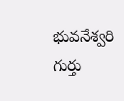భువనేశ్వరి గుర్తు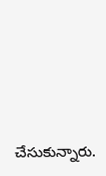చేసుకున్నారు.